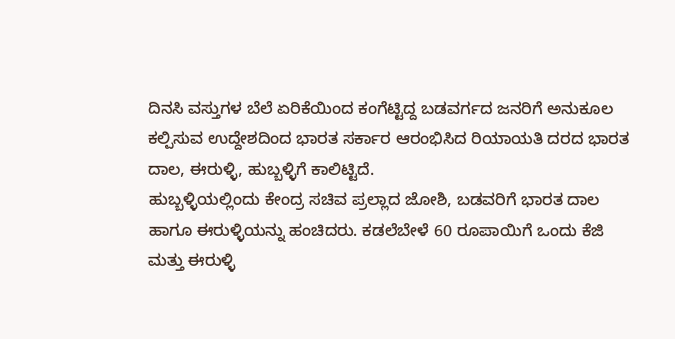ದಿನಸಿ ವಸ್ತುಗಳ ಬೆಲೆ ಏರಿಕೆಯಿಂದ ಕಂಗೆಟ್ಟಿದ್ದ ಬಡವರ್ಗದ ಜನರಿಗೆ ಅನುಕೂಲ ಕಲ್ಪಿಸುವ ಉದ್ದೇಶದಿಂದ ಭಾರತ ಸರ್ಕಾರ ಆರಂಭಿಸಿದ ರಿಯಾಯತಿ ದರದ ಭಾರತ ದಾಲ, ಈರುಳ್ಳಿ, ಹುಬ್ಬಳ್ಳಿಗೆ ಕಾಲಿಟ್ಟಿದೆ.
ಹುಬ್ಬಳ್ಳಿಯಲ್ಲಿಂದು ಕೇಂದ್ರ ಸಚಿವ ಪ್ರಲ್ಲಾದ ಜೋಶಿ, ಬಡವರಿಗೆ ಭಾರತ ದಾಲ ಹಾಗೂ ಈರುಳ್ಳಿಯನ್ನು ಹಂಚಿದರು. ಕಡಲೆಬೇಳೆ 60 ರೂಪಾಯಿಗೆ ಒಂದು ಕೆಜಿ ಮತ್ತು ಈರುಳ್ಳಿ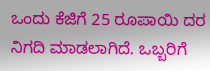ಒಂದು ಕೆಜಿಗೆ 25 ರೂಪಾಯಿ ದರ ನಿಗದಿ ಮಾಡಲಾಗಿದೆ. ಒಬ್ಬರಿಗೆ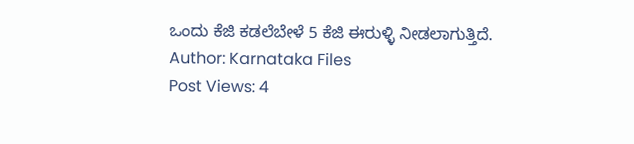ಒಂದು ಕೆಜಿ ಕಡಲೆಬೇಳೆ 5 ಕೆಜಿ ಈರುಳ್ಳಿ ನೀಡಲಾಗುತ್ತಿದೆ.
Author: Karnataka Files
Post Views: 4